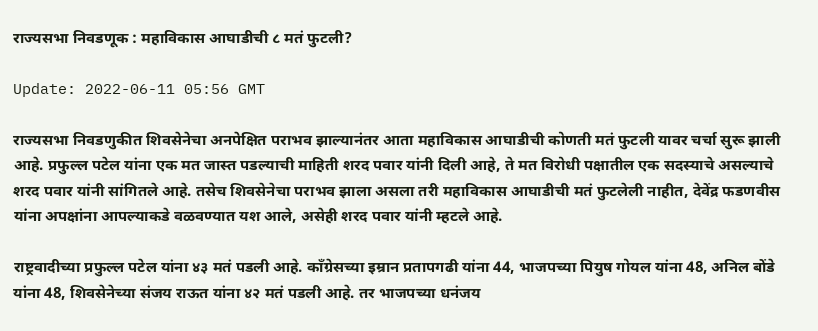राज्यसभा निवडणूक : महाविकास आघाडीची ८ मतं फुटली?

Update: 2022-06-11 05:56 GMT

राज्यसभा निवडणुकीत शिवसेनेचा अनपेक्षित पराभव झाल्यानंतर आता महाविकास आघाडीची कोणती मतं फुटली यावर चर्चा सुरू झाली आहे. प्रफुल्ल पटेल यांना एक मत जास्त पडल्याची माहिती शरद पवार यांनी दिली आहे, ते मत विरोधी पक्षातील एक सदस्याचे असल्याचे शरद पवार यांनी सांगितले आहे. तसेच शिवसेनेचा पराभव झाला असला तरी महाविकास आघाडीची मतं फुटलेली नाहीत, देवेंद्र फडणवीस यांना अपक्षांना आपल्याकडे वळवण्यात यश आले, असेही शरद पवार यांनी म्हटले आहे.

राष्ट्रवादीच्या प्रफुल्ल पटेल यांना ४३ मतं पडली आहे. काँग्रेसच्या इम्रान प्रतापगढी यांना 44, भाजपच्या पियुष गोयल यांना 48, अनिल बोंडे यांना 48, शिवसेनेच्या संजय राऊत यांना ४२ मतं पडली आहे. तर भाजपच्या धनंजय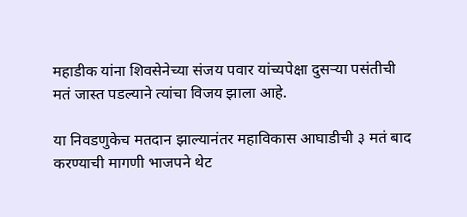महाडीक यांना शिवसेनेच्या संजय पवार यांच्यपेक्षा दुसऱ्या पसंतीची मतं जास्त पडल्याने त्यांचा विजय झाला आहे.

या निवडणुकेच मतदान झाल्यानंतर महाविकास आघाडीची ३ मतं बाद करण्याची मागणी भाजपने थेट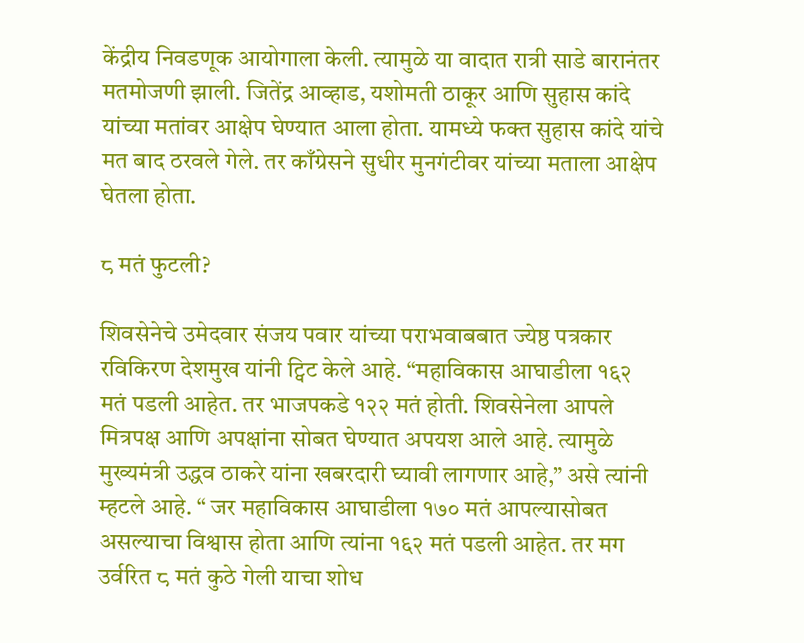केंद्रीय निवडणूक आयोगाला केली. त्यामुळे या वादात रात्री साडे बारानंतर मतमोजणी झाली. जितेंद्र आव्हाड, यशोमती ठाकूर आणि सुहास कांदे यांच्या मतांवर आक्षेप घेण्यात आला होता. यामध्ये फक्त सुहास कांदे यांचे मत बाद ठरवले गेले. तर काँग्रेसने सुधीर मुनगंटीवर यांच्या मताला आक्षेप घेतला होता.

८ मतं फुटली?

शिवसेनेचे उमेदवार संजय पवार यांच्या पराभवाबबात ज्येष्ठ पत्रकार रविकिरण देशमुख यांनी ट्विट केले आहे. “महाविकास आघाडीला १६२ मतं पडली आहेत. तर भाजपकडे १२२ मतं होती. शिवसेनेला आपले मित्रपक्ष आणि अपक्षांना सोबत घेण्यात अपयश आले आहे. त्यामुळे मुख्यमंत्री उद्धव ठाकरे यांना खबरदारी घ्यावी लागणार आहे,” असे त्यांनी म्हटले आहे. “ जर महाविकास आघाडीला १७० मतं आपल्यासोबत असल्याचा विश्वास होता आणि त्यांना १६२ मतं पडली आहेत. तर मग उर्वरित ८ मतं कुठे गेली याचा शोध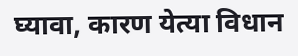घ्यावा, कारण येत्या विधान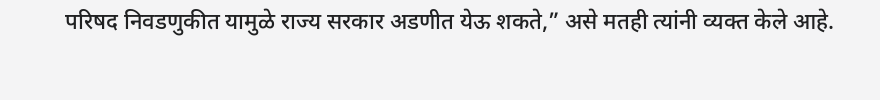परिषद निवडणुकीत यामुळे राज्य सरकार अडणीत येऊ शकते,” असे मतही त्यांनी व्यक्त केले आहे.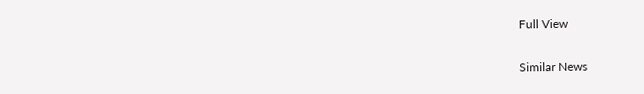Full View

Similar News